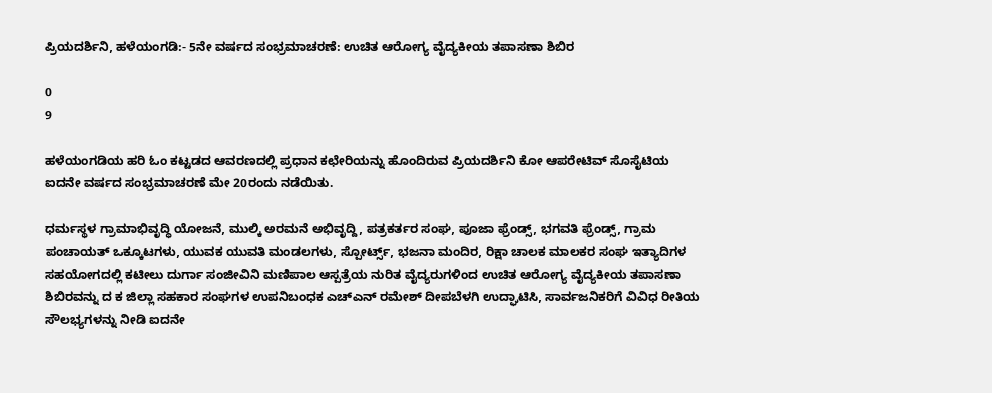ಪ್ರಿಯದರ್ಶಿನಿ, ಹಳೆಯಂಗಡಿ:- 5ನೇ ವರ್ಷದ ಸಂಭ್ರಮಾಚರಣೆ: ಉಚಿತ ಆರೋಗ್ಯ ವೈದ್ಯಕೀಯ ತಪಾಸಣಾ ಶಿಬಿರ

0
9

ಹಳೆಯಂಗಡಿಯ ಹರಿ ಓಂ ಕಟ್ಟಡದ ಆವರಣದಲ್ಲಿ ಪ್ರಧಾನ ಕಛೇರಿಯನ್ನು ಹೊಂದಿರುವ ಪ್ರಿಯದರ್ಶಿನಿ ಕೋ ಆಪರೇಟಿವ್ ಸೊಸೈಟಿಯ ಐದನೇ ವರ್ಷದ ಸಂಭ್ರಮಾಚರಣೆ ಮೇ 20ರಂದು ನಡೆಯಿತು.

ಧರ್ಮಸ್ಥಳ ಗ್ರಾಮಾಭಿವೃದ್ಧಿ ಯೋಜನೆ, ಮುಲ್ಕಿ ಅರಮನೆ ಅಭಿವೃದ್ದಿ, ಪತ್ರಕರ್ತರ ಸಂಘ, ಪೂಜಾ ಫ್ರೆಂಡ್ಸ್, ಭಗವತಿ ಫ್ರೆಂಡ್ಸ್, ಗ್ರಾಮ ಪಂಚಾಯತ್ ಒಕ್ಕೂಟಗಳು, ಯುವಕ ಯುವತಿ ಮಂಡಲಗಳು, ಸ್ಪೋರ್ಟ್ಸ್, ಭಜನಾ ಮಂದಿರ, ರಿಕ್ಷಾ ಚಾಲಕ ಮಾಲಕರ ಸಂಘ ಇತ್ಯಾದಿಗಳ ಸಹಯೋಗದಲ್ಲಿ ಕಟೀಲು ದುರ್ಗಾ ಸಂಜೀವಿನಿ ಮಣಿಪಾಲ ಆಸ್ಪತ್ರೆಯ ನುರಿತ ವೈದ್ಯರುಗಳಿಂದ ಉಚಿತ ಆರೋಗ್ಯ ವೈದ್ಯಕೀಯ ತಪಾಸಣಾ ಶಿಬಿರವನ್ನು ದ ಕ ಜಿಲ್ಲಾ ಸಹಕಾರ ಸಂಘಗಳ ಉಪನಿಬಂಧಕ ಎಚ್ಎನ್ ರಮೇಶ್ ದೀಪಬೆಳಗಿ ಉದ್ಘಾಟಿಸಿ, ಸಾರ್ವಜನಿಕರಿಗೆ ವಿವಿಧ ರೀತಿಯ ಸೌಲಭ್ಯಗಳನ್ನು ನೀಡಿ ಐದನೇ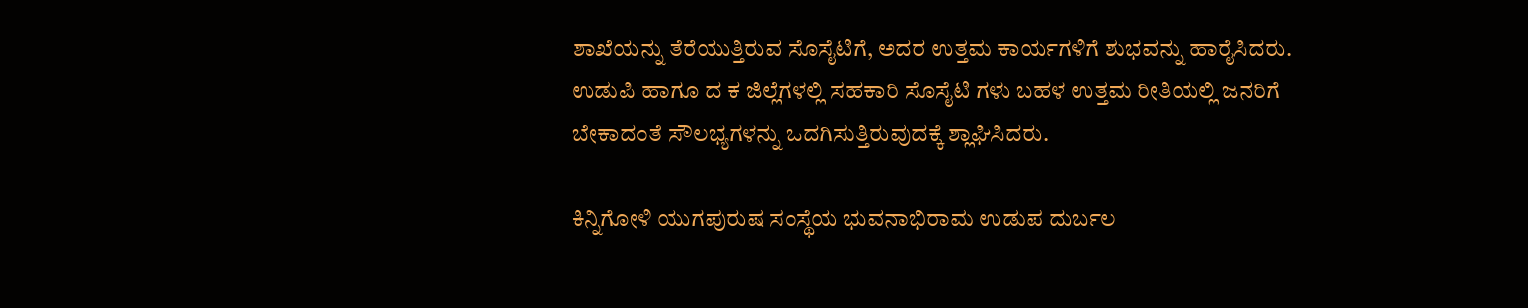ಶಾಖೆಯನ್ನು ತೆರೆಯುತ್ತಿರುವ ಸೊಸೈಟಿಗೆ, ಅದರ ಉತ್ತಮ ಕಾರ್ಯಗಳಿಗೆ ಶುಭವನ್ನು ಹಾರೈಸಿದರು. ಉಡುಪಿ ಹಾಗೂ ದ ಕ ಜಿಲ್ಲೆಗಳಲ್ಲಿ ಸಹಕಾರಿ ಸೊಸೈಟಿ ಗಳು ಬಹಳ ಉತ್ತಮ ರೀತಿಯಲ್ಲಿ ಜನರಿಗೆ ಬೇಕಾದಂತೆ ಸೌಲಭ್ಯಗಳನ್ನು ಒದಗಿಸುತ್ತಿರುವುದಕ್ಕೆ ಶ್ಲಾಘಿಸಿದರು.

ಕಿನ್ನಿಗೋಳಿ ಯುಗಪುರುಷ ಸಂಸ್ಥೆಯ ಭುವನಾಭಿರಾಮ ಉಡುಪ ದುರ್ಬಲ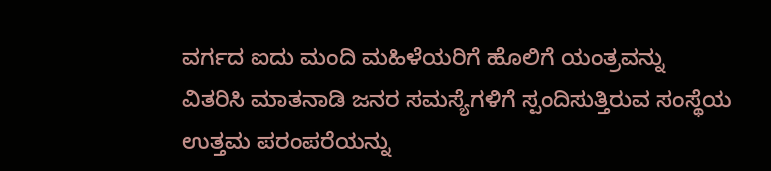ವರ್ಗದ ಐದು ಮಂದಿ ಮಹಿಳೆಯರಿಗೆ ಹೊಲಿಗೆ ಯಂತ್ರವನ್ನು ವಿತರಿಸಿ ಮಾತನಾಡಿ ಜನರ ಸಮಸ್ಯೆಗಳಿಗೆ ಸ್ಪಂದಿಸುತ್ತಿರುವ ಸಂಸ್ಥೆಯ ಉತ್ತಮ ಪರಂಪರೆಯನ್ನು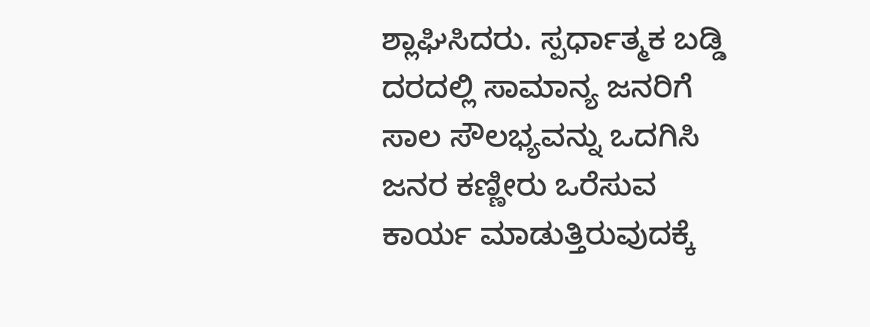ಶ್ಲಾಘಿಸಿದರು. ಸ್ಪರ್ಧಾತ್ಮಕ ಬಡ್ಡಿ ದರದಲ್ಲಿ ಸಾಮಾನ್ಯ ಜನರಿಗೆ ಸಾಲ ಸೌಲಭ್ಯವನ್ನು ಒದಗಿಸಿ ಜನರ ಕಣ್ಣೀರು ಒರೆಸುವ ಕಾರ್ಯ ಮಾಡುತ್ತಿರುವುದಕ್ಕೆ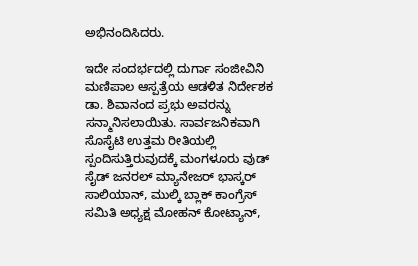ಅಭಿನಂದಿಸಿದರು.

ಇದೇ ಸಂದರ್ಭದಲ್ಲಿ ದುರ್ಗಾ ಸಂಜೀವಿನಿ ಮಣಿಪಾಲ ಆಸ್ಪತ್ರೆಯ ಆಡಳಿತ ನಿರ್ದೇಶಕ ಡಾ. ಶಿವಾನಂದ ಪ್ರಭು ಅವರನ್ನು ಸನ್ಮಾನಿಸಲಾಯಿತು. ಸಾರ್ವಜನಿಕವಾಗಿ ಸೊಸೈಟಿ ಉತ್ತಮ ರೀತಿಯಲ್ಲಿ ಸ್ಪಂದಿಸುತ್ತಿರುವುದಕ್ಕೆ ಮಂಗಳೂರು ವುಡ್ ಸೈಡ್ ಜನರಲ್ ಮ್ಯಾನೇಜರ್ ಭಾಸ್ಕರ್ ಸಾಲಿಯಾನ್, ಮುಲ್ಕಿ ಬ್ಲಾಕ್ ಕಾಂಗ್ರೆಸ್ ಸಮಿತಿ ಅಧ್ಯಕ್ಷ ಮೋಹನ್ ಕೋಟ್ಯಾನ್,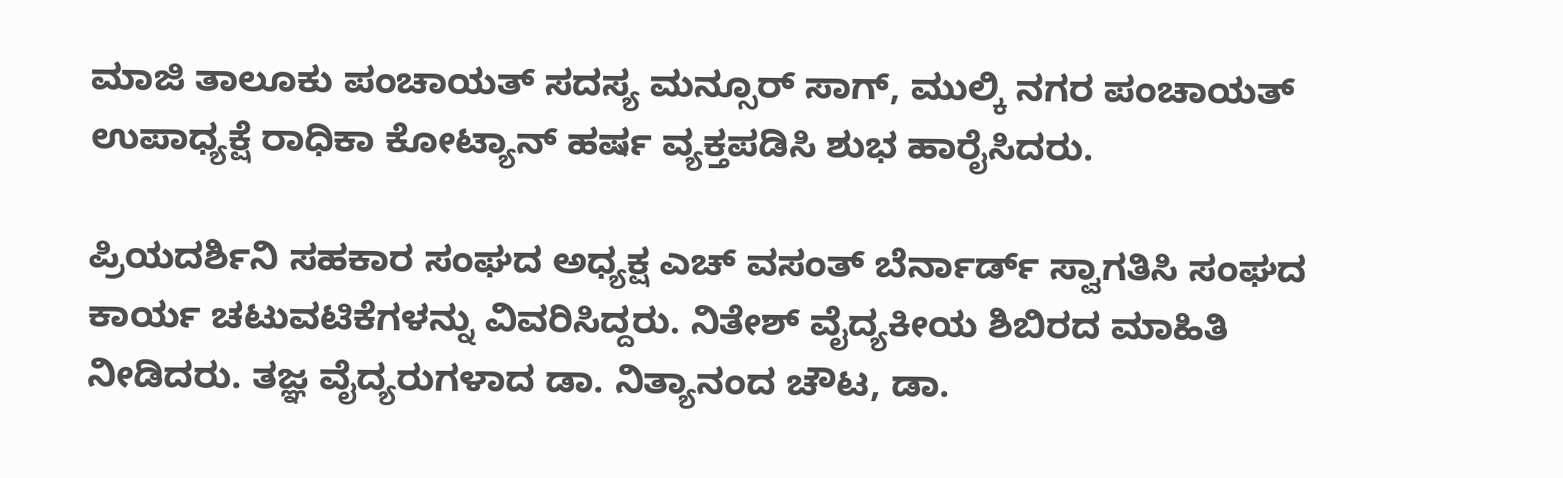ಮಾಜಿ ತಾಲೂಕು ಪಂಚಾಯತ್ ಸದಸ್ಯ ಮನ್ಸೂರ್ ಸಾಗ್, ಮುಲ್ಕಿ ನಗರ ಪಂಚಾಯತ್ ಉಪಾಧ್ಯಕ್ಷೆ ರಾಧಿಕಾ ಕೋಟ್ಯಾನ್ ಹರ್ಷ ವ್ಯಕ್ತಪಡಿಸಿ ಶುಭ ಹಾರೈಸಿದರು.

ಪ್ರಿಯದರ್ಶಿನಿ ಸಹಕಾರ ಸಂಘದ ಅಧ್ಯಕ್ಷ ಎಚ್ ವಸಂತ್ ಬೆರ್ನಾರ್ಡ್ ಸ್ವಾಗತಿಸಿ ಸಂಘದ ಕಾರ್ಯ ಚಟುವಟಿಕೆಗಳನ್ನು ವಿವರಿಸಿದ್ದರು. ನಿತೇಶ್ ವೈದ್ಯಕೀಯ ಶಿಬಿರದ ಮಾಹಿತಿ ನೀಡಿದರು. ತಜ್ಞ ವೈದ್ಯರುಗಳಾದ ಡಾ. ನಿತ್ಯಾನಂದ ಚೌಟ, ಡಾ.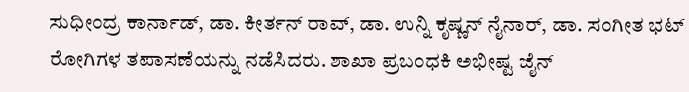ಸುಧೀಂದ್ರ ಕಾರ್ನಾಡ್, ಡಾ. ಕೀರ್ತನ್ ರಾವ್, ಡಾ. ಉನ್ನಿ ಕೃಷ್ಣನ್ ನೈನಾರ್, ಡಾ. ಸಂಗೀತ ಭಟ್ ರೋಗಿಗಳ ತಪಾಸಣೆಯನ್ನು ನಡೆಸಿದರು. ಶಾಖಾ ಪ್ರಬಂಧಕಿ ಅಭೀಷ್ಟ ಜೈನ್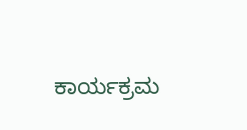ಕಾರ್ಯಕ್ರಮ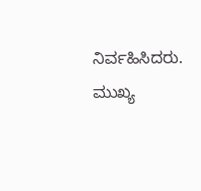ನಿರ್ವಹಿಸಿದರು. ಮುಖ್ಯ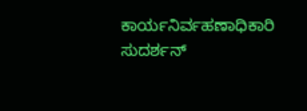ಕಾರ್ಯನಿರ್ವಹಣಾಧಿಕಾರಿ ಸುದರ್ಶನ್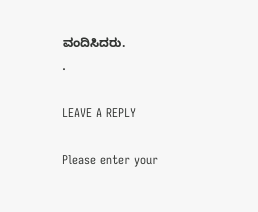ವಂದಿಸಿದರು.
.

LEAVE A REPLY

Please enter your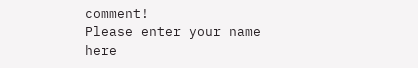comment!
Please enter your name here